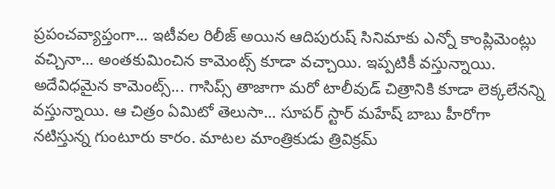ప్రపంచవ్యాప్తంగా... ఇటీవల రిలీజ్ అయిన ఆదిపురుష్ సినిమాకు ఎన్నో కాంప్లిమెంట్లు వచ్చినా... అంతకుమించిన కామెంట్స్ కూడా వచ్చాయి. ఇప్పటికీ వస్తున్నాయి. అదేవిధమైన కామెంట్స్... గాసిప్స్ తాజాగా మరో టాలీవుడ్ చిత్రానికి కూడా లెక్కలేనన్ని వస్తున్నాయి. ఆ చిత్రం ఏమిటో తెలుసా... సూపర్ స్టార్ మహేష్ బాబు హీరోగా నటిస్తున్న గుంటూరు కారం. మాటల మాంత్రికుడు త్రివిక్రమ్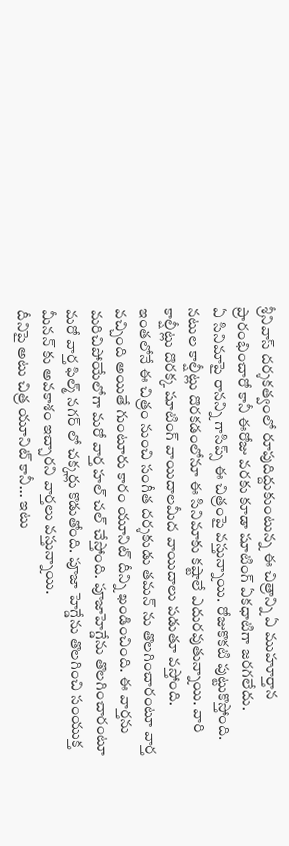శ్రీనివాస్ దర్శకత్వంలో రూపుదిద్దుకుంటున్న ఈ చిత్రాన్ని ఏ ముహూర్తాన ప్రారంభించారో కానీ ఈరోజు వరకు కూడా షూటింగ్ ఏకధాటిగా జరగలేదు.
ఏ సినిమాపై రానన్ని గాసిప్స్ ఈ చిత్రంపై వస్తున్నాయి. రోజుకొకటి పుట్టుకొస్తోంది. నటుల కాల్షీట్లు దొరకడంలోనూ ఈ సినిమాకు కష్టాలే ఎదురవుతున్నాయి. వారి కాల్షీట్లు దొరక్క షూటింగ్ వాయిదాలమీద వాయిదాలు పడుతూ వస్తోంది. ఇంతలోనే ఈ చిత్రం నుంచి సంగీత దర్శకుడు తమన్ ను తొలగించారంటూ వార్త వచ్చింది అయితే గుంటూరు కారం యూనిట్ దీన్ని ఖండించింది. ఈ వార్తను మరిచిపోయేలోగా మరో వార్త హల్ చల్ చేస్తోంది. పూజాహెగ్డేను తొలగించారంటూ మరో వార్త ఫిల్మ్ నగర్ లో చక్కర్లు కొడుతోంది. పూజా హెగ్డేను తొలగించి సంయుక్త మీనన్ కు అవకాశం ఇచ్చారని వార్తలు వస్తున్నాయి.
దీనిపై అటు చిత్ర యూనిట్ కానీ... ఇటు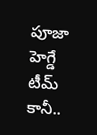పూజా హెగ్డే టీమ్ కానీ..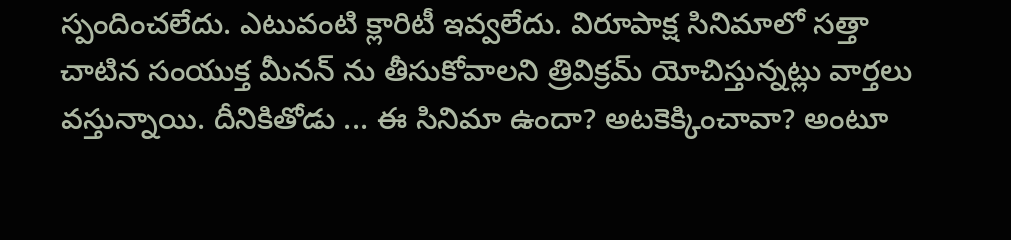స్పందించలేదు. ఎటువంటి క్లారిటీ ఇవ్వలేదు. విరూపాక్ష సినిమాలో సత్తా చాటిన సంయుక్త మీనన్ ను తీసుకోవాలని త్రివిక్రమ్ యోచిస్తున్నట్లు వార్తలు వస్తున్నాయి. దీనికితోడు ... ఈ సినిమా ఉందా? అటకెక్కించావా? అంటూ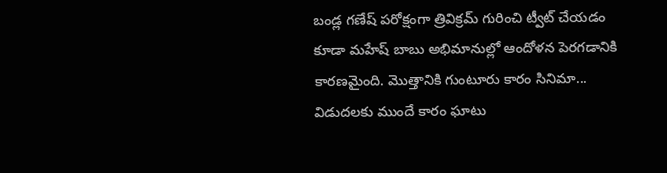బండ్ల గణేష్ పరోక్షంగా త్రివిక్రమ్ గురించి ట్వీట్ చేయడం కూడా మహేష్ బాబు అభిమానుల్లో ఆందోళన పెరగడానికి కారణమైంది. మొత్తానికి గుంటూరు కారం సినిమా... విడుదలకు ముందే కారం ఘాటు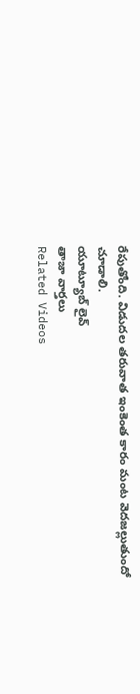రేపుతోంది. విడుదల తరువాత ఇంకెంత కారం మంట వెదజల్లుతుందో చూడాలి.
యూట్యూబ్ లైవ్
తాజా వార్తలు
Related Videos